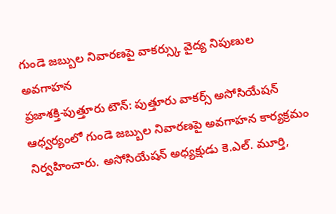గుండె జబ్బుల నివారణపై వాకర్స్కు వైద్య నిపుణుల అవగాహన
ప్రజాశక్తి-పుత్తూరు టౌన్: పుత్తూరు వాకర్స్ అసోసియేషన్ ఆధ్వర్యంలో గుండె జబ్బుల నివారణపై అవగాహన కార్యక్రమం నిర్వహించారు. అసోసియేషన్ అధ్యక్షుడు కె.ఎల్. మూర్తి,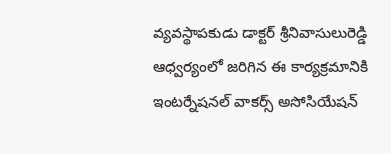వ్యవస్థాపకుడు డాక్టర్ శ్రీనివాసులురెడ్డి ఆధ్వర్యంలో జరిగిన ఈ కార్యక్రమానికి ఇంటర్నేషనల్ వాకర్స్ అసోసియేషన్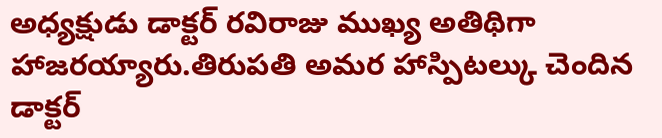అధ్యక్షుడు డాక్టర్ రవిరాజు ముఖ్య అతిథిగా హాజరయ్యారు.తిరుపతి అమర హాస్పిటల్కు చెందిన డాక్టర్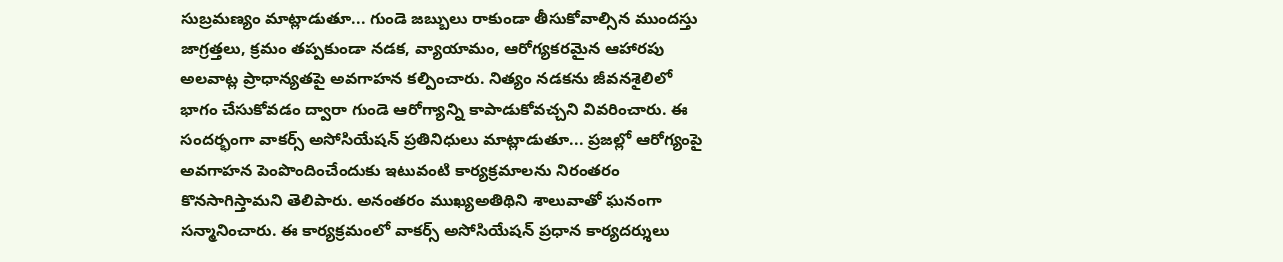సుబ్రమణ్యం మాట్లాడుతూ... గుండె జబ్బులు రాకుండా తీసుకోవాల్సిన ముందస్తు జాగ్రత్తలు, క్రమం తప్పకుండా నడక, వ్యాయామం, ఆరోగ్యకరమైన ఆహారపు అలవాట్ల ప్రాధాన్యతపై అవగాహన కల్పించారు. నిత్యం నడకను జీవనశైలిలో భాగం చేసుకోవడం ద్వారా గుండె ఆరోగ్యాన్ని కాపాడుకోవచ్చని వివరించారు. ఈ సందర్భంగా వాకర్స్ అసోసియేషన్ ప్రతినిధులు మాట్లాడుతూ... ప్రజల్లో ఆరోగ్యంపై అవగాహన పెంపొందించేందుకు ఇటువంటి కార్యక్రమాలను నిరంతరం కొనసాగిస్తామని తెలిపారు. అనంతరం ముఖ్యఅతిథిని శాలువాతో ఘనంగా సన్మానించారు. ఈ కార్యక్రమంలో వాకర్స్ అసోసియేషన్ ప్రధాన కార్యదర్శులు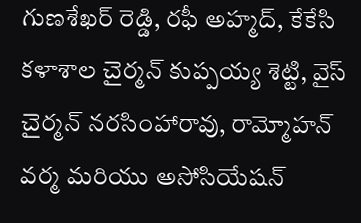గుణశేఖర్ రెడ్డి, రఫీ అహ్మద్, కేకేసి కళాశాల చైర్మన్ కుప్పయ్య శెట్టి, వైస్ చైర్మన్ నరసింహారావు, రామ్మోహన్ వర్మ మరియు అసోసియేషన్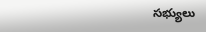సభ్యులు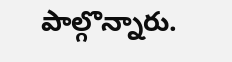పాల్గొన్నారు.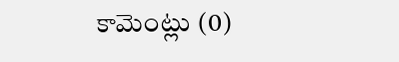కామెంట్లు (0)